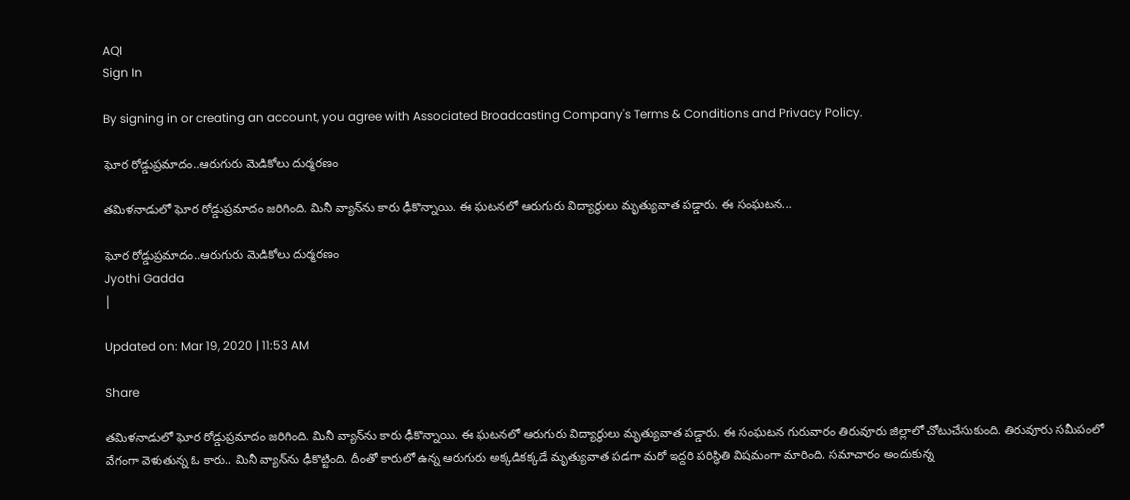AQI
Sign In

By signing in or creating an account, you agree with Associated Broadcasting Company's Terms & Conditions and Privacy Policy.

ఘోర రోడ్డుప్రమాదం..ఆరుగురు మెడికోలు దుర్మరణం

తమిళనాడులో ఘోర రోడ్డుప్రమాదం జరిగింది. మినీ వ్యాన్‌ను కారు ఢీకొన్నాయి. ఈ ఘటనలో ఆరుగురు విద్యార్థులు మృత్యువాత పడ్డారు. ఈ సంఘటన...

ఘోర రోడ్డుప్రమాదం..ఆరుగురు మెడికోలు దుర్మరణం
Jyothi Gadda
|

Updated on: Mar 19, 2020 | 11:53 AM

Share

తమిళనాడులో ఘోర రోడ్డుప్రమాదం జరిగింది. మినీ వ్యాన్‌ను కారు ఢీకొన్నాయి. ఈ ఘటనలో ఆరుగురు విద్యార్థులు మృత్యువాత పడ్డారు. ఈ సంఘటన గురువారం తిరువూరు జిల్లాలో చోటుచేసుకుంది. తిరువూరు సమీపంలో వేగంగా వెళుతున్న ఓ కారు.. మినీ వ్యాన్‌ను ఢీకొట్టింది. దీంతో కారులో ఉన్న ఆరుగురు అక్కడికక్కడే మృత్యువాత పడగా మరో ఇద్దరి పరిస్థితి విషమంగా మారింది. సమాచారం అందుకున్న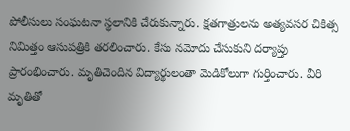పోలీసులు సంఘటనా స్థలానికి చేరుకున్నారు. క్షతగాత్రులను అత్యవసర చికిత్స నిమిత్తం ఆసుపత్రికి తరలించారు. కేసు నమోదు చేసుకుని దర్యాప్తు ప్రారంభించారు. మృతిచెందిన విద్యార్థులంతా మెడికోలుగా గుర్తించారు. వీరి మృతితో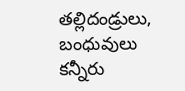తల్లిదండ్రులు, బంధువులు కన్నీరు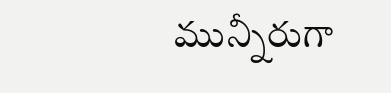మున్నీరుగా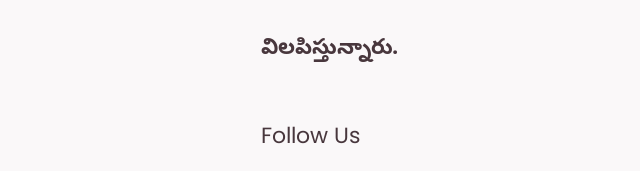విలపిస్తున్నారు.

Follow Us